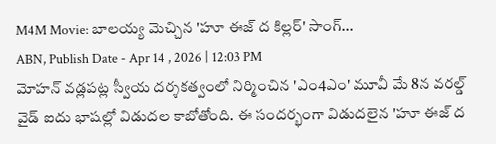M4M Movie: బాలయ్య మెచ్చిన 'హూ ఈజ్ ద కిల్లర్' సాంగ్...
ABN, Publish Date - Apr 14 , 2026 | 12:03 PM
మోహన్ వడ్లపట్ల స్వీయ దర్శకత్వంలో నిర్మించిన 'ఎం4ఎం' మూవీ మే 8న వరల్డ్ వైడ్ ఐదు భాషల్లో విడుదల కాబోతోంది. ఈ సందర్భంగా విడుదలైన 'హూ ఈజ్ ద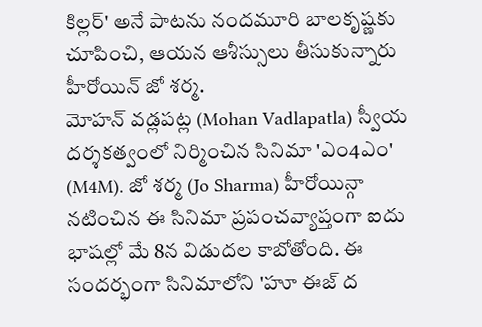కిల్లర్' అనే పాటను నందమూరి బాలకృష్ణకు చూపించి, ఆయన ఆశీస్సులు తీసుకున్నారు హీరోయిన్ జో శర్మ.
మోహన్ వడ్లపట్ల (Mohan Vadlapatla) స్వీయ దర్శకత్వంలో నిర్మించిన సినిమా 'ఎం4ఎం' (M4M). జో శర్మ (Jo Sharma) హీరోయిన్గా నటించిన ఈ సినిమా ప్రపంచవ్యాప్తంగా ఐదు భాషల్లో మే 8న విడుదల కాబోతోంది. ఈ సందర్భంగా సినిమాలోని 'హూ ఈజ్ ద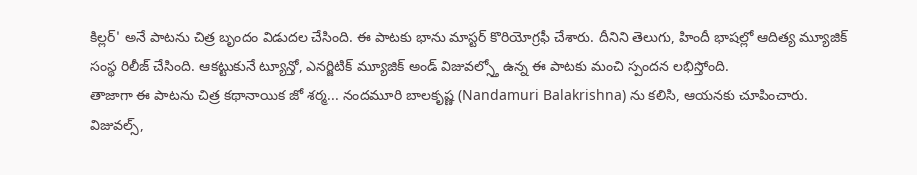కిల్లర్' అనే పాటను చిత్ర బృందం విడుదల చేసింది. ఈ పాటకు భాను మాస్టర్ కొరియోగ్రఫీ చేశారు. దీనిని తెలుగు, హిందీ భాషల్లో ఆదిత్య మ్యూజిక్ సంస్థ రిలీజ్ చేసింది. ఆకట్టుకునే ట్యూన్తో, ఎనర్జిటిక్ మ్యూజిక్ అండ్ విజువల్స్తో ఉన్న ఈ పాటకు మంచి స్పందన లభిస్తోంది.
తాజాగా ఈ పాటను చిత్ర కథానాయిక జో శర్మ... నందమూరి బాలకృష్ణ (Nandamuri Balakrishna) ను కలిసి, ఆయనకు చూపించారు. విజువల్స్,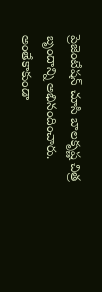ప్రెజెంటేషన్ చూసి బాలకృష్ణ చిత్ర బృందాన్ని అభినందించారు. అంతేకాకుండా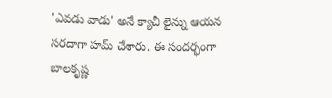'ఎవడు వాడు' అనే క్యాచీ లైన్ను ఆయన సరదాగా హమ్ చేశారు. ఈ సందర్భంగా బాలకృష్ణ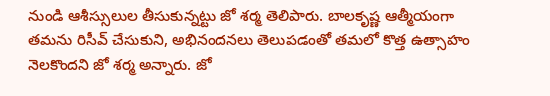నుండి ఆశీస్సులుల తీసుకున్నట్టు జో శర్మ తెలిపారు. బాలకృష్ణ ఆత్మీయంగా తమను రిసీవ్ చేసుకుని, అభినందనలు తెలుపడంతో తమలో కొత్త ఉత్సాహం నెలకొందని జో శర్మ అన్నారు. జో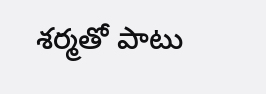శర్మతో పాటు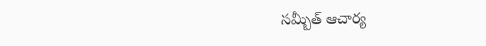సమ్బీత్ ఆచార్య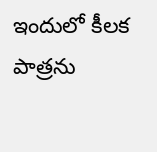ఇందులో కీలక పాత్రను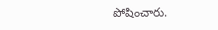పోషించారు.